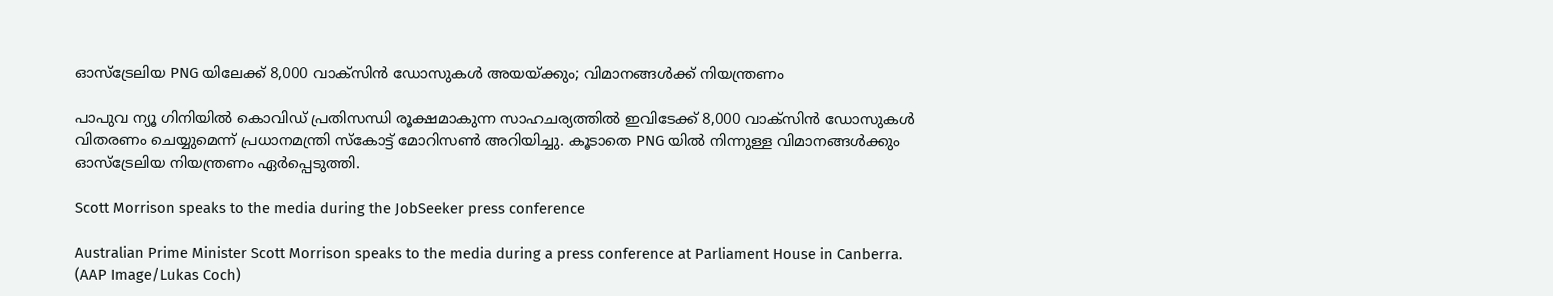ഓസ്ട്രേലിയ PNG യിലേക്ക് 8,000 വാക്‌സിൻ ഡോസുകൾ അയയ്ക്കും; വിമാനങ്ങൾക്ക് നിയന്ത്രണം

പാപുവ ന്യൂ ഗിനിയിൽ കൊവിഡ് പ്രതിസന്ധി രൂക്ഷമാകുന്ന സാഹചര്യത്തിൽ ഇവിടേക്ക് 8,000 വാക്‌സിൻ ഡോസുകൾ വിതരണം ചെയ്യുമെന്ന് പ്രധാനമന്ത്രി സ്കോട്ട് മോറിസൺ അറിയിച്ചു. കൂടാതെ PNG യിൽ നിന്നുള്ള വിമാനങ്ങൾക്കും ഓസ്ട്രേലിയ നിയന്ത്രണം ഏർപ്പെടുത്തി.

Scott Morrison speaks to the media during the JobSeeker press conference

Australian Prime Minister Scott Morrison speaks to the media during a press conference at Parliament House in Canberra. (AAP Image/Lukas Coch)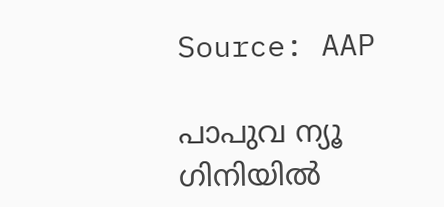Source: AAP

പാപുവ ന്യൂ ഗിനിയിൽ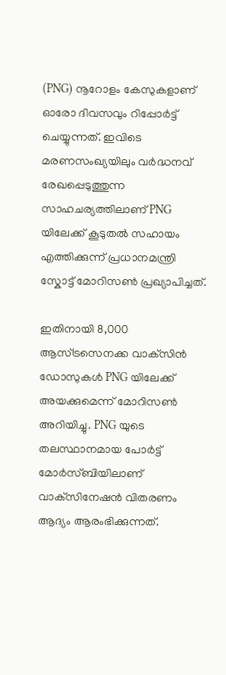(PNG) നൂറോളം കേസുകളാണ് ഓരോ ദിവസവും റിപ്പോർട്ട് ചെയ്യുന്നത്. ഇവിടെ മരണസംഖ്യയിലും വർദ്ധനവ് രേഖപ്പെടുത്തുന്ന സാഹചര്യത്തിലാണ് PNG യിലേക്ക് കൂടുതൽ സഹായം എത്തിക്കുന്ന് പ്രധാനമന്ത്രി സ്കോട്ട് മോറിസൺ പ്രഖ്യാപിച്ചത്.

ഇതിനായി 8,000 ആസ്ട്രസെനക്ക വാക്‌സിൻ ഡോസുകൾ PNG യിലേക്ക് അയക്കുമെന്ന് മോറിസൺ അറിയിച്ചു. PNG യുടെ തലസ്ഥാനമായ പോർട്ട് മോർസ്‌ബിയിലാണ് വാക്‌സിനേഷൻ വിതരണം ആദ്യം ആരംഭിക്കുന്നത്.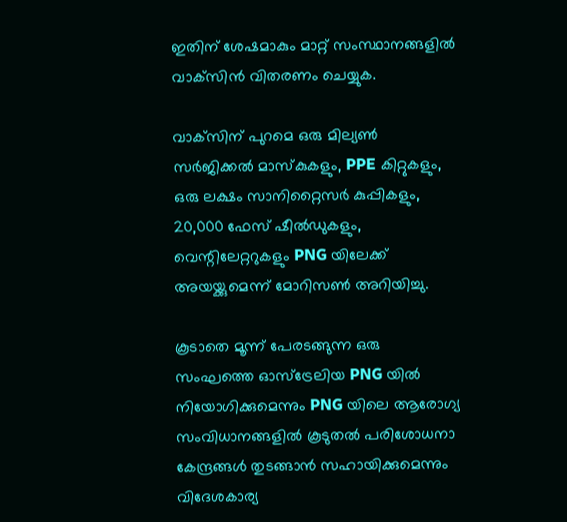ഇതിന് ശേഷമാകും മാറ്റ് സംസ്ഥാനങ്ങളിൽ വാക്‌സിൻ വിതരണം ചെയ്യുക.

വാക്‌സിന് പുറമെ ഒരു മില്യൺ സർജിക്കൽ മാസ്കുകളും, PPE കിറ്റുകളും, ഒരു ലക്ഷം സാനിറ്റൈസർ കുപ്പികളും, 20,000 ഫേസ് ഷീൽഡുകളും, വെന്റിലേറ്ററുകളും PNG യിലേക്ക് അയയ്ക്കുമെന്ന് മോറിസൺ അറിയിച്ചു.

കൂടാതെ മൂന്ന് പേരടങ്ങുന്ന ഒരു സംഘത്തെ ഓസ്ട്രേലിയ PNG യിൽ നിയോഗിക്കുമെന്നും PNG യിലെ ആരോഗ്യ സംവിധാനങ്ങളിൽ കൂടുതൽ പരിശോധനാ കേന്ദ്രങ്ങൾ തുടങ്ങാൻ സഹായിക്കുമെന്നും വിദേശകാര്യ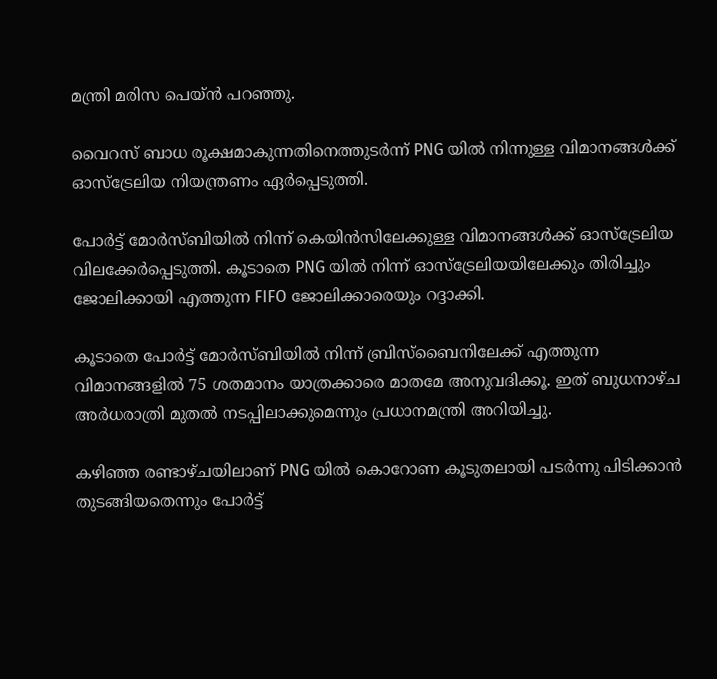മന്ത്രി മരിസ പെയ്ൻ പറഞ്ഞു.

വൈറസ് ബാധ രൂക്ഷമാകുന്നതിനെത്തുടർന്ന് PNG യിൽ നിന്നുള്ള വിമാനങ്ങൾക്ക് ഓസ്ട്രേലിയ നിയന്ത്രണം ഏർപ്പെടുത്തി.

പോർട്ട് മോർസ്‌ബിയിൽ നിന്ന് കെയിൻസിലേക്കുള്ള വിമാനങ്ങൾക്ക് ഓസ്ട്രേലിയ വിലക്കേർപ്പെടുത്തി. കൂടാതെ PNG യിൽ നിന്ന് ഓസ്‌ട്രേലിയയിലേക്കും തിരിച്ചും ജോലിക്കായി എത്തുന്ന FIFO ജോലിക്കാരെയും റദ്ദാക്കി.

കൂടാതെ പോർട്ട് മോർസ്‌ബിയിൽ നിന്ന് ബ്രിസ്‌ബൈനിലേക്ക് എത്തുന്ന വിമാനങ്ങളിൽ 75 ശതമാനം യാത്രക്കാരെ മാതമേ അനുവദിക്കൂ. ഇത് ബുധനാഴ്ച അർധരാത്രി മുതൽ നടപ്പിലാക്കുമെന്നും പ്രധാനമന്ത്രി അറിയിച്ചു.

കഴിഞ്ഞ രണ്ടാഴ്ചയിലാണ് PNG യിൽ കൊറോണ കൂടുതലായി പടർന്നു പിടിക്കാൻ തുടങ്ങിയതെന്നും പോർട്ട്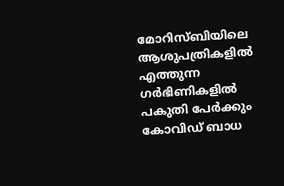മോറിസ്‌ബിയിലെ ആശുപത്രികളിൽ എത്തുന്ന ഗർഭിണികളിൽ പകുതി പേർക്കും കോവിഡ് ബാധ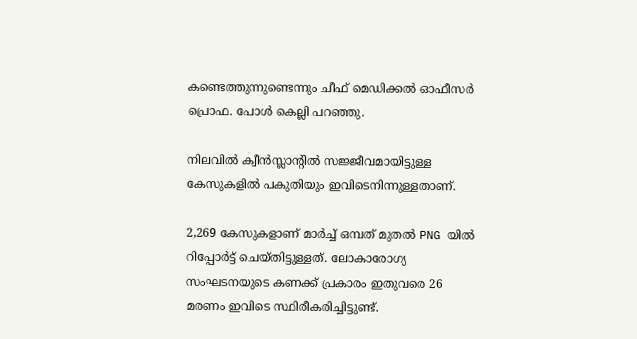കണ്ടെത്തുന്നുണ്ടെന്നും ചീഫ് മെഡിക്കൽ ഓഫീസർ പ്രൊഫ. പോൾ കെല്ലി പറഞ്ഞു.

നിലവിൽ ക്വീൻസ്ലാന്റിൽ സജ്ജീവമായിട്ടുള്ള കേസുകളിൽ പകുതിയും ഇവിടെനിന്നുള്ളതാണ്.

2,269 കേസുകളാണ് മാർച്ച് ഒമ്പത് മുതൽ PNG യിൽ റിപ്പോർട്ട് ചെയ്തിട്ടുള്ളത്. ലോകാരോഗ്യ സംഘടനയുടെ കണക്ക് പ്രകാരം ഇതുവരെ 26 മരണം ഇവിടെ സ്ഥിരീകരിച്ചിട്ടുണ്ട്.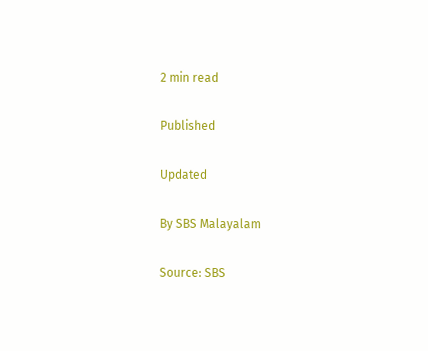2 min read

Published

Updated

By SBS Malayalam

Source: SBS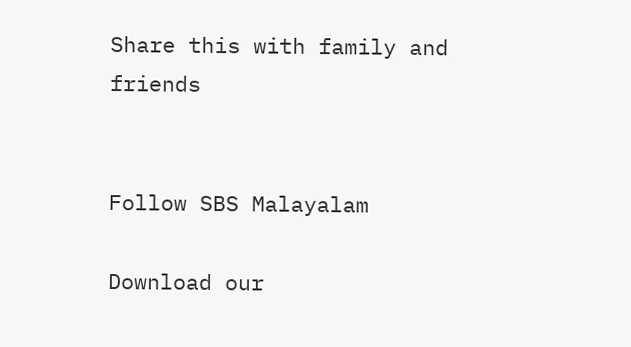Share this with family and friends


Follow SBS Malayalam

Download our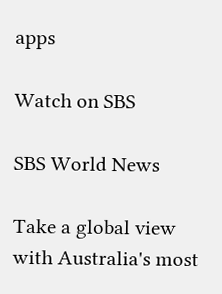apps

Watch on SBS

SBS World News

Take a global view with Australia's most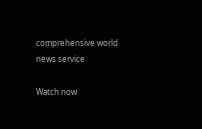comprehensive world news service

Watch now